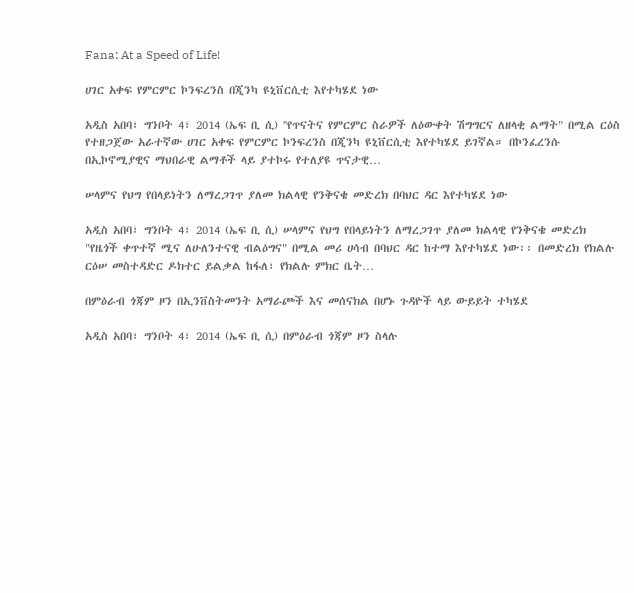Fana: At a Speed of Life!

ሀገር አቀፍ የምርምር ኮንፍረንስ በጂንካ ዩኒቨርሲቲ እየተካሄደ ነው

አዲስ አበባ፣ ግንቦት 4፣ 2014 (ኤፍ ቢ ሲ) ''የጥናትና የምርምር ስራዎች ለዕውቀት ሽግግርና ለዘላቂ ልማት" በሚል ርዕስ የተዘጋጀው አራተኛው ሀገር አቀፍ የምርምር ኮንፍረንስ በጂንካ ዩኒቨርሲቲ እየተካሄደ ይገኛል። በኮንፈረንሱ በኢኮኖሚያዊና ማህበራዊ ልማቶች ላይ ያተኮሩ የተለያዩ ጥናታዊ…

ሠላምና የህግ የበላይነትን ለማረጋገጥ ያለመ ክልላዊ የንቅናቄ መድረክ በባህር ዳር እየተካሄደ ነው

አዲስ አበባ፣ ግንቦት 4፣ 2014 (ኤፍ ቢ ሲ) ሠላምና የህግ የበላይነትን ለማረጋገጥ ያለመ ክልላዊ የንቅናቄ መድረክ "የዜጎች ቀጥተኛ ሚና ለሁለንተናዊ ብልዕግና" በሚል መሪ ሀሳብ በባህር ዳር ከተማ እየተካሄደ ነው፡፡ በመድረክ የክልሉ ርዕሠ መስተዳድር ዶክተር ይልቃል ከፋለ፣ የክልሉ ምክር ቤት…

በምዕራብ ጎጃም ዞን በኢንቨስትመንት አማራጮች እና መሰናክል በሆኑ ጉዳዮች ላይ ውይይት ተካሄደ

አዲስ አበባ፣ ግንቦት 4፣ 2014 (ኤፍ ቢ ሲ) በምዕራብ ጎጃም ዞን ስላሉ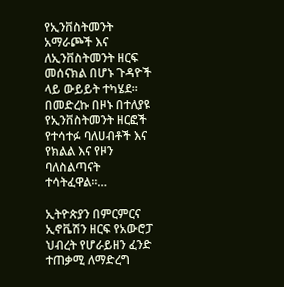የኢንቨስትመንት አማራጮች እና ለኢንቨስትመንት ዘርፍ መሰናክል በሆኑ ጉዳዮች ላይ ውይይት ተካሄደ። በመድረኩ በዞኑ በተለያዩ የኢንቨስትመንት ዘርፎች የተሳተፉ ባለሀብቶች እና የክልል እና የዞን ባለስልጣናት ተሳትፈዋል።…

ኢትዮጵያን በምርምርና ኢኖቬሽን ዘርፍ የአውሮፓ ህብረት የሆራይዘን ፈንድ ተጠቃሚ ለማድረግ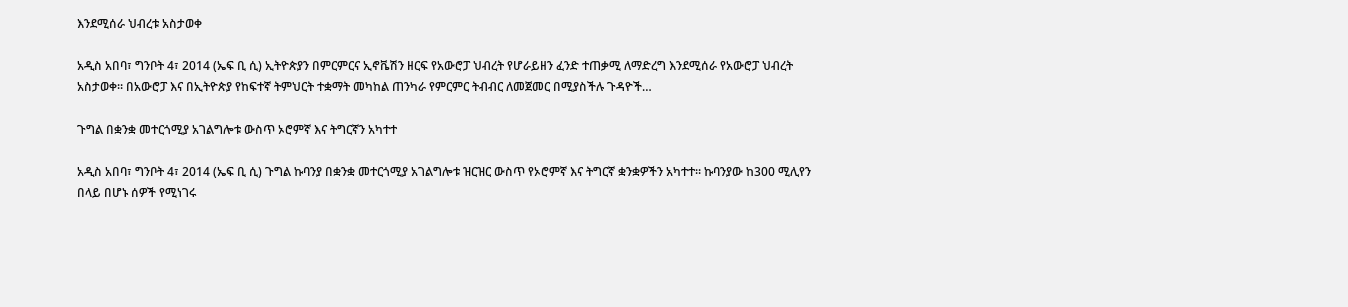እንደሚሰራ ህብረቱ አስታወቀ

አዲስ አበባ፣ ግንቦት 4፣ 2014 (ኤፍ ቢ ሲ) ኢትዮጵያን በምርምርና ኢኖቬሽን ዘርፍ የአውሮፓ ህብረት የሆራይዘን ፈንድ ተጠቃሚ ለማድረግ እንደሚሰራ የአውሮፓ ህብረት አስታወቀ። በአውሮፓ እና በኢትዮጵያ የከፍተኛ ትምህርት ተቋማት መካከል ጠንካራ የምርምር ትብብር ለመጀመር በሚያስችሉ ጉዳዮች…

ጉግል በቋንቋ መተርጎሚያ አገልግሎቱ ውስጥ ኦሮምኛ እና ትግርኛን አካተተ

አዲስ አበባ፣ ግንቦት 4፣ 2014 (ኤፍ ቢ ሲ) ጉግል ኩባንያ በቋንቋ መተርጎሚያ አገልግሎቱ ዝርዝር ውስጥ የኦሮምኛ እና ትግርኛ ቋንቋዎችን አካተተ። ኩባንያው ከ300 ሚሊየን በላይ በሆኑ ሰዎች የሚነገሩ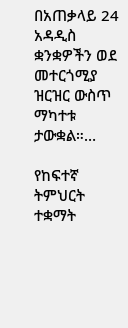በአጠቃላይ 24 አዳዲስ ቋንቋዎችን ወደ መተርጎሚያ ዝርዝር ውስጥ ማካተቱ ታውቋል።…

የከፍተኛ ትምህርት ተቋማት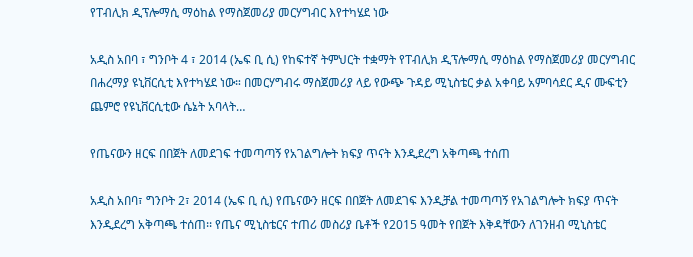የፐብሊክ ዲፕሎማሲ ማዕከል የማስጀመሪያ መርሃግብር እየተካሄደ ነው

አዲስ አበባ ፣ ግንቦት 4 ፣ 2014 (ኤፍ ቢ ሲ) የከፍተኛ ትምህርት ተቋማት የፐብሊክ ዲፕሎማሲ ማዕከል የማስጀመሪያ መርሃግብር በሐረማያ ዩኒቨርሲቲ እየተካሄደ ነው። በመርሃግብሩ ማስጀመሪያ ላይ የውጭ ጉዳይ ሚኒስቴር ቃል አቀባይ አምባሳደር ዲና ሙፍቲን ጨምሮ የዩኒቨርሲቲው ሴኔት አባላት…

የጤናውን ዘርፍ በበጀት ለመደገፍ ተመጣጣኝ የአገልግሎት ክፍያ ጥናት እንዲደረግ አቅጣጫ ተሰጠ

አዲስ አበባ፣ ግንቦት 2፣ 2014 (ኤፍ ቢ ሲ) የጤናውን ዘርፍ በበጀት ለመደገፍ እንዲቻል ተመጣጣኝ የአገልግሎት ክፍያ ጥናት እንዲደረግ አቅጣጫ ተሰጠ፡፡ የጤና ሚኒስቴርና ተጠሪ መስሪያ ቤቶች የ2015 ዓመት የበጀት እቅዳቸውን ለገንዘብ ሚኒስቴር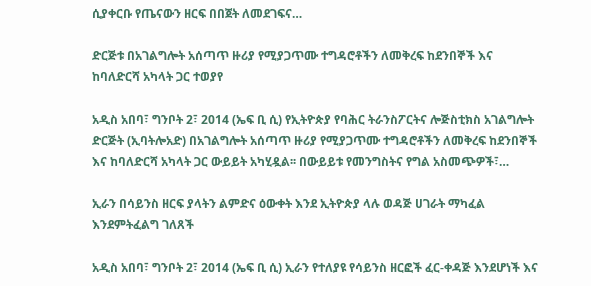ሲያቀርቡ የጤናውን ዘርፍ በበጀት ለመደገፍና…

ድርጅቱ በአገልግሎት አሰጣጥ ዙሪያ የሚያጋጥሙ ተግዳሮቶችን ለመቅረፍ ከደንበኞች እና ከባለድርሻ አካላት ጋር ተወያየ

አዲስ አበባ፣ ግንቦት 2፣ 2014 (ኤፍ ቢ ሲ) የኢትዮጵያ የባሕር ትራንስፖርትና ሎጅስቲክስ አገልግሎት ድርጅት (ኢባትሎአድ) በአገልግሎት አሰጣጥ ዙሪያ የሚያጋጥሙ ተግዳሮቶችን ለመቅረፍ ከደንበኞች እና ከባለድርሻ አካላት ጋር ውይይት አካሂዷል፡፡ በውይይቱ የመንግስትና የግል አስመጭዎች፣…

ኢራን በሳይንስ ዘርፍ ያላትን ልምድና ዕውቀት እንደ ኢትዮጵያ ላሉ ወዳጅ ሀገራት ማካፈል እንደምትፈልግ ገለጸች

አዲስ አበባ፣ ግንቦት 2፣ 2014 (ኤፍ ቢ ሲ) ኢራን የተለያዩ የሳይንስ ዘርፎች ፈር-ቀዳጅ እንደሆነች እና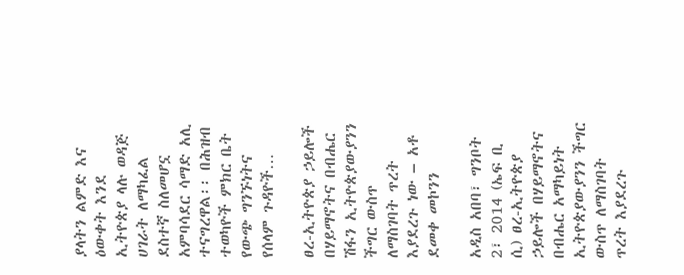ያላትን ልምድ እና ዕውቀት እንደ ኢትዮጵያ ላሉ ወዳጅ ሀገራት ለማካፈል ደስተኛ ስለመሆኗ አምባሳደር ሳማድ አሊ ተናግረዋል፡፡ በሕዝብ ተወካዮች ምክር ቤት የውጭ ግንኙነትና የሰላም ጉዳዮች…

ፀረ-ኢትዮጵያ ኃይሎች በሃይማኖትና በብሔር ሽፋን ኢትዮጵያውያንን ችግር ውስጥ ለማስገባት ጥረት እያደረጉ ነው – አቶ ደመቀ መኮንን

አዲስ አበባ፣ ግንቦት 2፣ 2014 (ኤፍ ቢ ሲ) ፀረ-ኢትዮጵያ ኃይሎች በሃይማኖትና በብሔር አማካይነት ኢትዮጵያውያንን ችግር ውስጥ ለማስገባት ጥረት እያደረጉ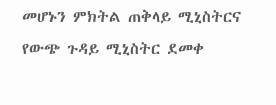መሆኑን ምክትል ጠቅላይ ሚኒስትርና የውጭ ጉዳይ ሚኒስትር ደመቀ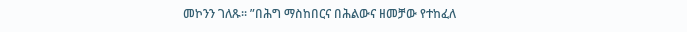መኮንን ገለጹ፡፡ ʺበሕግ ማስከበርና በሕልውና ዘመቻው የተከፈለ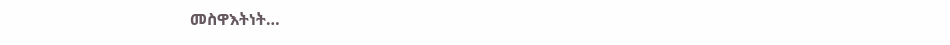መስዋእትነት…